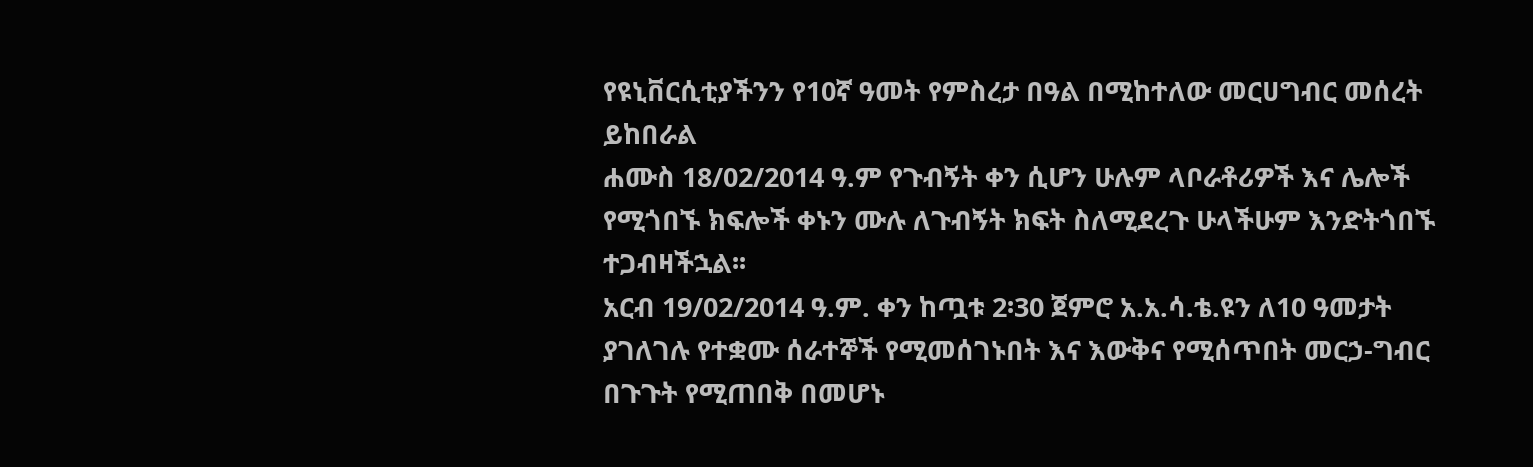የዩኒቨርሲቲያችንን የ10ኛ ዓመት የምስረታ በዓል በሚከተለው መርሀግብር መሰረት ይከበራል
ሐሙስ 18/02/2014 ዓ.ም የጉብኝት ቀን ሲሆን ሁሉም ላቦራቶሪዎች እና ሌሎች የሚጎበኙ ክፍሎች ቀኑን ሙሉ ለጉብኝት ክፍት ስለሚደረጉ ሁላችሁም እንድትጎበኙ ተጋብዛችኋል፡፡
አርብ 19/02/2014 ዓ.ም. ቀን ከጧቱ 2፡30 ጀምሮ አ.አ.ሳ.ቴ.ዩን ለ10 ዓመታት ያገለገሉ የተቋሙ ሰራተኞች የሚመሰገኑበት እና እውቅና የሚሰጥበት መርኃ-ግብር በጉጉት የሚጠበቅ በመሆኑ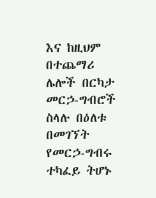እና ከዚህም በተጨማሪ ሌሎች በርካታ መርኃ-ግብሮች ስላሉ በዕለቱ በመገኘት የመርኃ-ግብሩ ተካፈይ ትሆኑ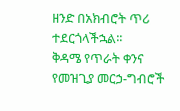ዘንድ በአክብሮት ጥሪ ተደርጎላችኋል፡፡
ቅዳሜ የጥራት ቀንና የመዝጊያ መርኃ-ግብሮች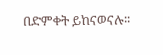በድምቀት ይከናወናሉ፡፡